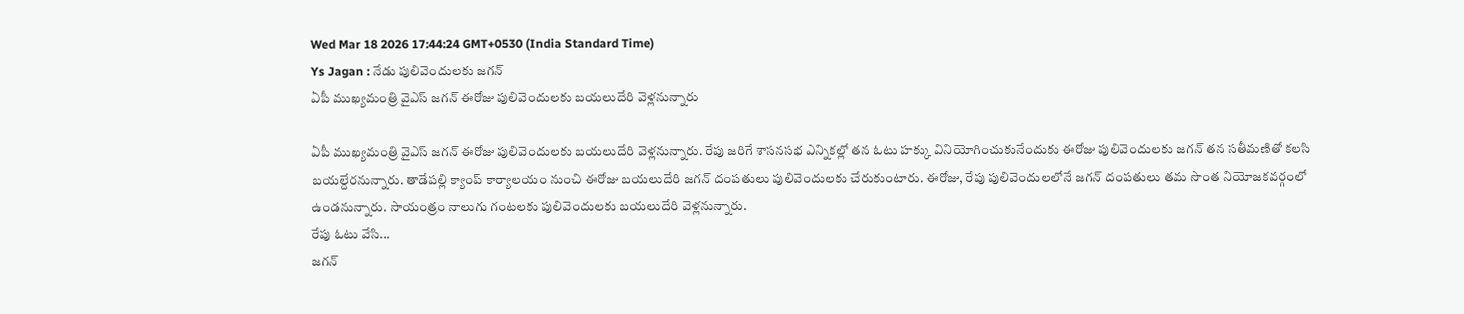Wed Mar 18 2026 17:44:24 GMT+0530 (India Standard Time)
Ys Jagan : నేడు పులివెందులకు జగన్
ఏపీ ముఖ్యమంత్రి వైఎస్ జగన్ ఈరోజు పులివెందులకు బయలుదేరి వెళ్లనున్నారు

ఏపీ ముఖ్యమంత్రి వైఎస్ జగన్ ఈరోజు పులివెందులకు బయలుదేరి వెళ్లనున్నారు. రేపు జరిగే శాసనసభ ఎన్నికల్లో తన ఓటు హక్కు వినియోగించుకునేందుకు ఈరోజు పులివెందులకు జగన్ తన సతీమణితో కలసి బయల్దేరనున్నారు. తాడేపల్లి క్యాంప్ కార్యాలయం నుంచి ఈరోజు బయలుదేరి జగన్ దంపతులు పులివెందులకు చేరుకుంటారు. ఈరోజు, రేపు పులివెందులలోనే జగన్ దంపతులు తమ సొంత నియోజకవర్గంలో ఉండనున్నారు. సాయంత్రం నాలుగు గంటలకు పులివెందులకు బయలుదేరి వెళ్లనున్నారు.
రేపు ఓటు వేసి...
జగన్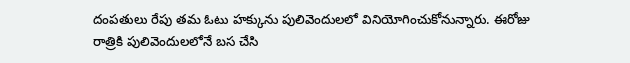దంపతులు రేపు తమ ఓటు హక్కును పులివెందులలో వినియోగించుకోనున్నారు. ఈరోజు రాత్రికి పులివెందులలోనే బస చేసి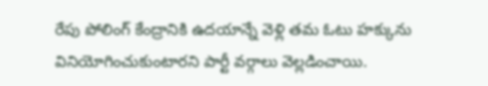రేపు పోలింగ్ కేంద్రానికి ఉదయాన్నే వెళ్లి తమ ఓటు హక్కును వినియోగించుకుంటారని పార్టీ వర్గాలు వెల్లడించాయి.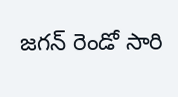జగన్ రెండో సారి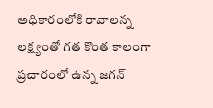అధికారంలోకి రావాలన్న లక్ష్యంతో గత కొంత కాలంగా ప్రచారంలో ఉన్న జగన్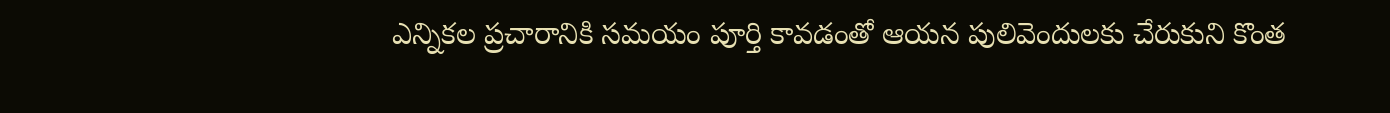ఎన్నికల ప్రచారానికి సమయం పూర్తి కావడంతో ఆయన పులివెందులకు చేరుకుని కొంత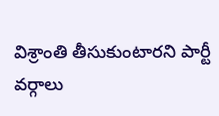విశ్రాంతి తీసుకుంటారని పార్టీ వర్గాలు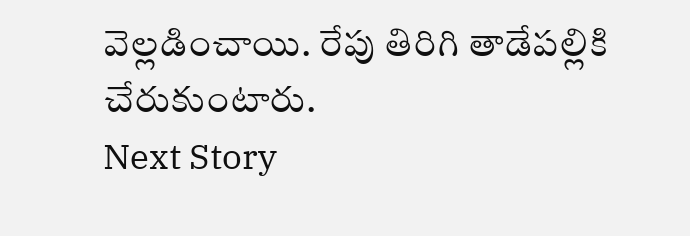వెల్లడించాయి. రేపు తిరిగి తాడేపల్లికి చేరుకుంటారు.
Next Story